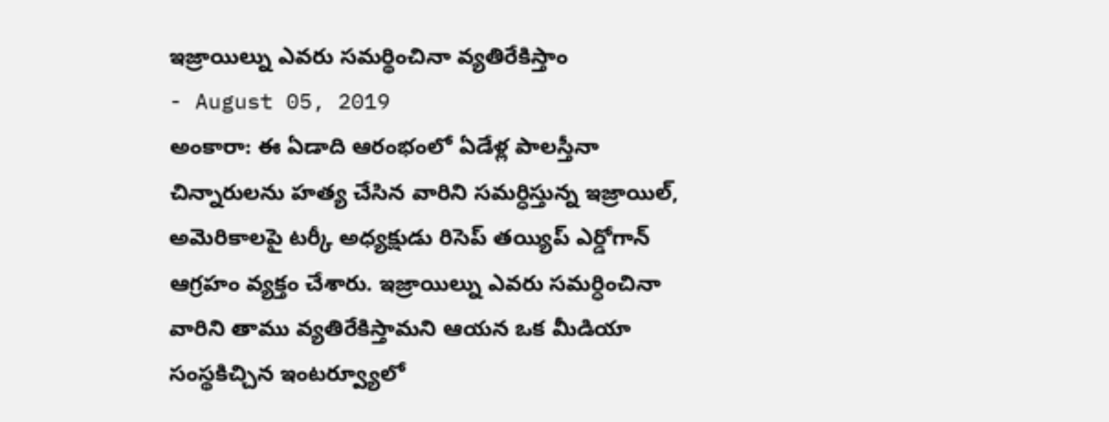ఇజ్రాయిల్ను ఎవరు సమర్థించినా వ్యతిరేకిస్తాం
- August 05, 2019
అంకారా: ఈ ఏడాది ఆరంభంలో ఏడేళ్ల పాలస్తీనా చిన్నారులను హత్య చేసిన వారిని సమర్ధిస్తున్న ఇజ్రాయిల్, అమెరికాలపై టర్కీ అధ్యక్షుడు రిసెప్ తయ్యిప్ ఎర్డోగాన్ ఆగ్రహం వ్యక్తం చేశారు. ఇజ్రాయిల్ను ఎవరు సమర్ధించినా వారిని తాము వ్యతిరేకిస్తామని ఆయన ఒక మీడియా సంస్థకిచ్చిన ఇంటర్వ్యూలో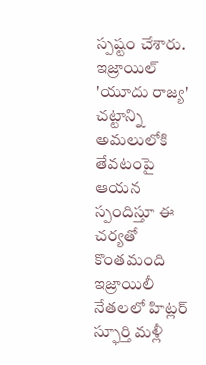స్పష్టం చేశారు. ఇజ్రాయిల్ 'యూదు రాజ్య' చట్టాన్ని అమలులోకి తేవటంపై ఆయన స్పందిస్తూ ఈ చర్యతో కొంతమంది ఇజ్రాయిలీ నేతలలో హిట్లర్ స్ఫూర్తి మళ్లీ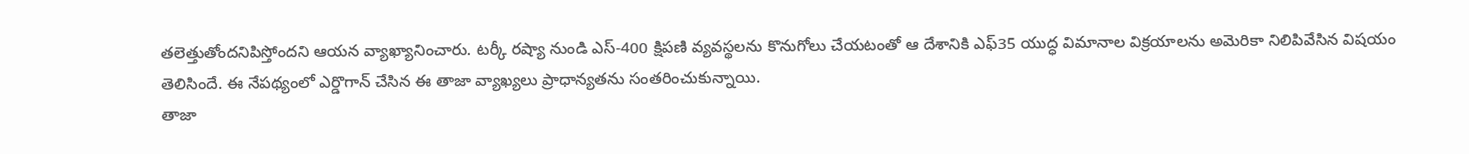తలెత్తుతోందనిపిస్తోందని ఆయన వ్యాఖ్యానించారు. టర్కీ రష్యా నుండి ఎస్-400 క్షిపణి వ్యవస్థలను కొనుగోలు చేయటంతో ఆ దేశానికి ఎఫ్35 యుద్ధ విమానాల విక్రయాలను అమెరికా నిలిపివేసిన విషయం తెలిసిందే. ఈ నేపథ్యంలో ఎర్డొగాన్ చేసిన ఈ తాజా వ్యాఖ్యలు ప్రాధాన్యతను సంతరించుకున్నాయి.
తాజా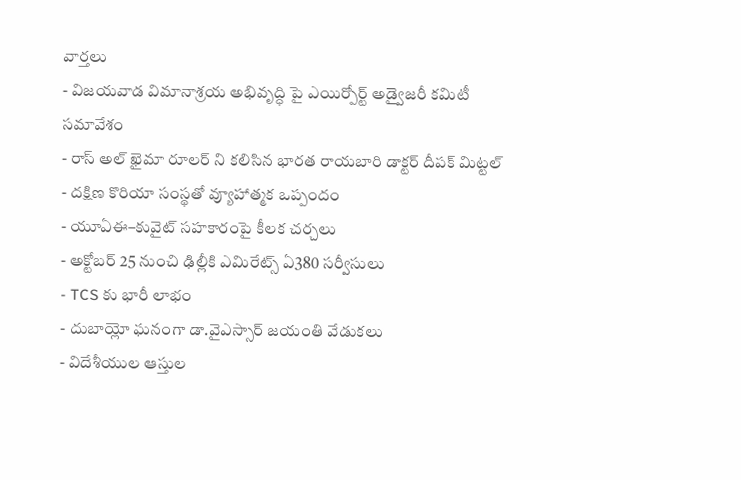వార్తలు
- విజయవాడ విమానాశ్రయ అభివృద్ధి పై ఎయిర్పోర్ట్ అడ్వైజరీ కమిటీ సమావేశం
- రాస్ అల్ ఖైమా రూలర్ ని కలిసిన భారత రాయబారి డాక్టర్ దీపక్ మిట్టల్
- దక్షిణ కొరియా సంస్థతో వ్యూహాత్మక ఒప్పందం
- యూఏఈ–కువైట్ సహకారంపై కీలక చర్చలు
- అక్టోబర్ 25 నుంచి ఢిల్లీకి ఎమిరేట్స్ ఏ380 సర్వీసులు
- TCS కు భారీ లాభం
- దుబాయ్లో ఘనంగా డా.వైఎస్సార్ జయంతి వేడుకలు
- విదేశీయుల ఆస్తుల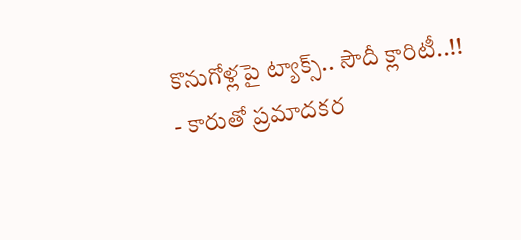కొనుగోళ్లపై ట్యాక్స్.. సౌదీ క్లారిటీ..!!
- కారుతో ప్రమాదకర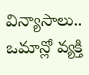విన్యాసాలు.. ఒమాన్లో వ్యక్తి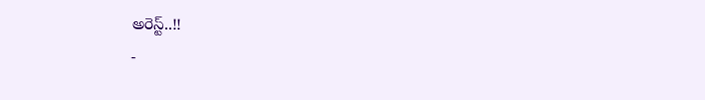అరెస్ట్..!!
-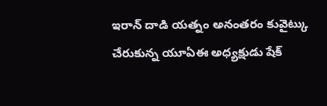ఇరాన్ దాడి యత్నం అనంతరం కువైట్కు చేరుకున్న యూఏఈ అధ్యక్షుడు షేక్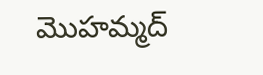మొహమ్మద్